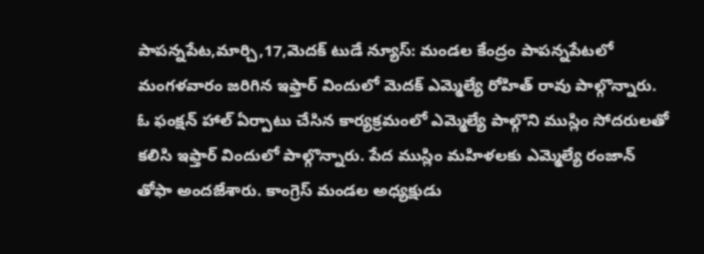పాపన్నపేట,మార్చి,17,మెదక్ టుడే న్యూస్: మండల కేంద్రం పాపన్నపేటలో మంగళవారం జరిగిన ఇఫ్తార్ విందులో మెదక్ ఎమ్మెల్యే రోహిత్ రావు పాల్గొన్నారు. ఓ ఫంక్షన్ హాల్ ఏర్పాటు చేసిన కార్యక్రమంలో ఎమ్మెల్యే పాల్గొని ముస్లిం సోదరులతో కలిసి ఇఫ్తార్ విందులో పాల్గొన్నారు. పేద ముస్లిం మహిళలకు ఎమ్మెల్యే రంజాన్ తోఫా అందజేశారు. కాంగ్రెస్ మండల అధ్యక్షుడు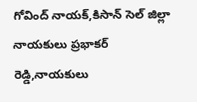గోవింద్ నాయక్,కిసాన్ సెల్ జిల్లా నాయకులు ప్రభాకర్ రెడ్డి,నాయకులు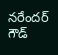నరేందర్ గౌడ్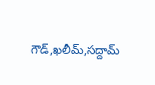గౌడ్,ఖలీమ్,సద్దామ్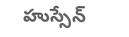హుస్సేన్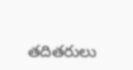తదితరులు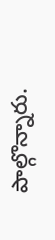పాల్గొన్నారు.